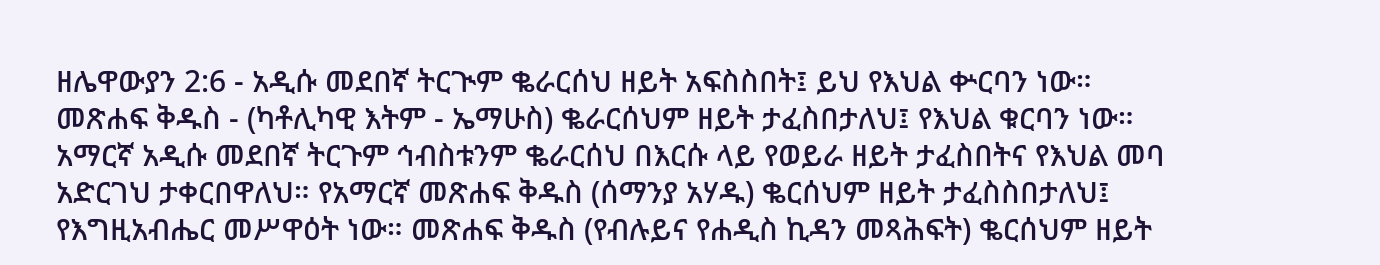ዘሌዋውያን 2:6 - አዲሱ መደበኛ ትርጒም ቈራርሰህ ዘይት አፍስስበት፤ ይህ የእህል ቍርባን ነው። መጽሐፍ ቅዱስ - (ካቶሊካዊ እትም - ኤማሁስ) ቈራርሰህም ዘይት ታፈስበታለህ፤ የእህል ቁርባን ነው። አማርኛ አዲሱ መደበኛ ትርጉም ኅብስቱንም ቈራርሰህ በእርሱ ላይ የወይራ ዘይት ታፈስበትና የእህል መባ አድርገህ ታቀርበዋለህ። የአማርኛ መጽሐፍ ቅዱስ (ሰማንያ አሃዱ) ቈርሰህም ዘይት ታፈስስበታለህ፤ የእግዚአብሔር መሥዋዕት ነው። መጽሐፍ ቅዱስ (የብሉይና የሐዲስ ኪዳን መጻሕፍት) ቈርሰህም ዘይት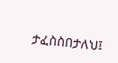ታፈስስበታለህ፤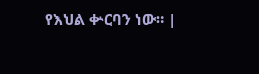የእህል ቍርባን ነው። |